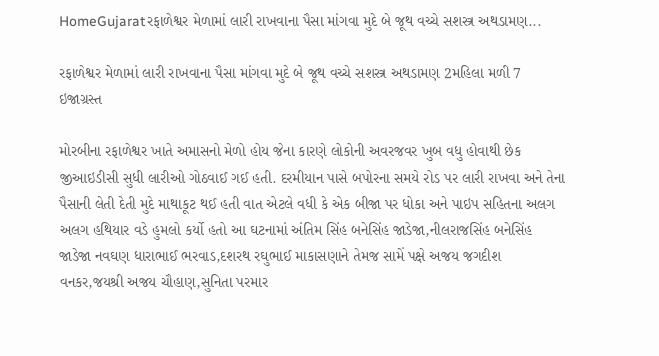HomeGujaratરફાળેશ્વર મેળામાં લારી રાખવાના પૈસા માંગવા મુદે બે જૂથ વચ્ચે સશસ્ત્ર અથડામણ...

રફાળેશ્વર મેળામાં લારી રાખવાના પૈસા માંગવા મુદે બે જૂથ વચ્ચે સશસ્ત્ર અથડામણ 2મહિલા મળી 7 ઇજાગ્રસ્ત

મોરબીના રફાળેશ્વર ખાતે અમાસનો મેળો હોય જેના કારણે લોકોની અવરજવર ખુબ વધુ હોવાથી છેક જીઆઇડીસી સુધી લારીઓ ગોઠવાઈ ગઈ હતી. દરમીયાન પાસે બપોરના સમયે રોડ પર લારી રાખવા અને તેના પૈસાની લેતી દેતી મુદે માથાકૂટ થઈ હતી વાત એટલે વધી કે એક બીજા પર ધોકા અને પાઇપ સહિતના અલગ અલગ હથિયાર વડે હુમલો કર્યો હતો આ ઘટનામાં અંતિમ સિંહ બનેસિંહ જાડેજા,નીલરાજસિંહ બનેસિંહ જાડેજા નવઘણ ધારાભાઈ ભરવાડ,દશરથ રઘુભાઈ માકાસણાને તેમજ સામેં પક્ષે અજય જગદીશ વનકર,જયશ્રી અજય ચૌહાણ,સુનિતા પરમાર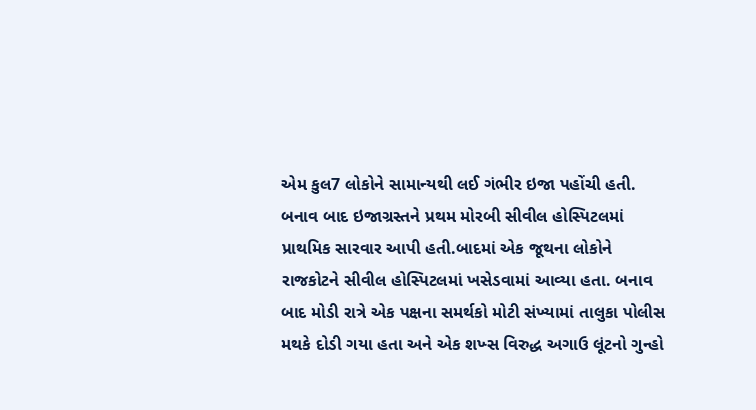એમ કુલ7 લોકોને સામાન્યથી લઈ ગંભીર ઇજા પહોંચી હતી. બનાવ બાદ ઇજાગ્રસ્તને પ્રથમ મોરબી સીવીલ હોસ્પિટલમાં પ્રાથમિક સારવાર આપી હતી.બાદમાં એક જૂથના લોકોને રાજકોટને સીવીલ હોસ્પિટલમાં ખસેડવામાં આવ્યા હતા. બનાવ બાદ મોડી રાત્રે એક પક્ષના સમર્થકો મોટી સંખ્યામાં તાલુકા પોલીસ મથકે દોડી ગયા હતા અને એક શખ્સ વિરુદ્ધ અગાઉ લૂંટનો ગુન્હો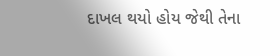દાખલ થયો હોય જેથી તેના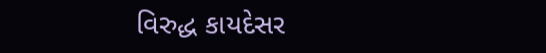વિરુદ્ધ કાયદેસર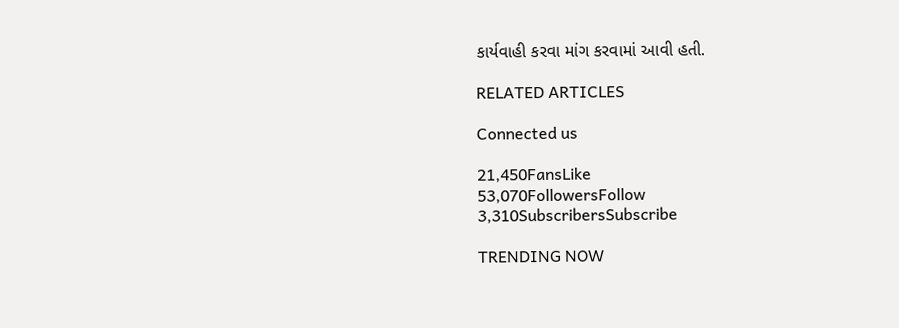કાર્યવાહી કરવા માંગ કરવામાં આવી હતી.

RELATED ARTICLES

Connected us

21,450FansLike
53,070FollowersFollow
3,310SubscribersSubscribe

TRENDING NOW